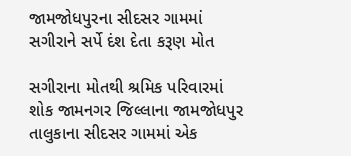જામજોધપુરના સીદસર ગામમાં સગીરાને સર્પે દંશ દેતા કરૂણ મોત

સગીરાના મોતથી શ્રમિક પરિવારમાં શોક જામનગર જિલ્લાના જામજોધપુર તાલુકાના સીદસર ગામમાં એક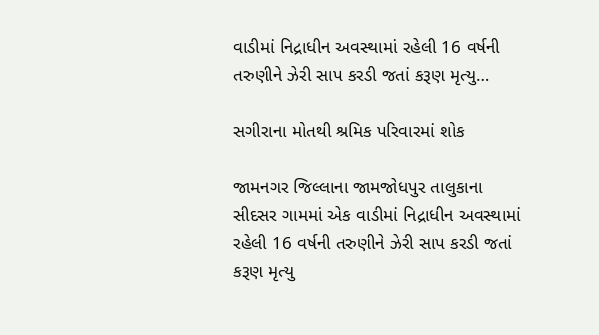વાડીમાં નિદ્રાધીન અવસ્થામાં રહેલી 16 વર્ષની તરુણીને ઝેરી સાપ કરડી જતાં કરૂણ મૃત્યુ…

સગીરાના મોતથી શ્રમિક પરિવારમાં શોક

જામનગર જિલ્લાના જામજોધપુર તાલુકાના સીદસર ગામમાં એક વાડીમાં નિદ્રાધીન અવસ્થામાં રહેલી 16 વર્ષની તરુણીને ઝેરી સાપ કરડી જતાં કરૂણ મૃત્યુ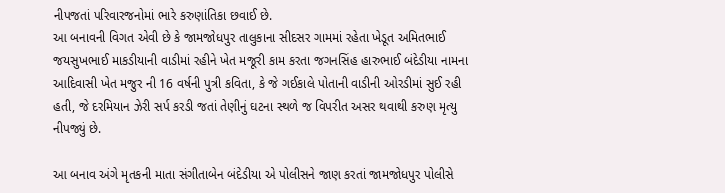નીપજતાં પરિવારજનોમાં ભારે કરુણાંતિકા છવાઈ છે.
આ બનાવની વિગત એવી છે કે જામજોધપુર તાલુકાના સીદસર ગામમાં રહેતા ખેડૂત અમિતભાઈ જયસુખભાઈ માકડીયાની વાડીમાં રહીને ખેત મજૂરી કામ કરતા જગનસિંહ હારુભાઈ બંદેડીયા નામના આદિવાસી ખેત મજુર ની 16 વર્ષની પુત્રી કવિતા, કે જે ગઈકાલે પોતાની વાડીની ઓરડીમાં સુઈ રહી હતી, જે દરમિયાન ઝેરી સર્પ કરડી જતાં તેણીનું ઘટના સ્થળે જ વિપરીત અસર થવાથી કરુણ મૃત્યુ નીપજ્યું છે.

આ બનાવ અંગે મૃતકની માતા સંગીતાબેન બંદેડીયા એ પોલીસને જાણ કરતાં જામજોધપુર પોલીસે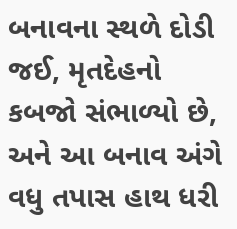બનાવના સ્થળે દોડી જઈ, મૃતદેહનો કબજો સંભાળ્યો છે, અને આ બનાવ અંગે વધુ તપાસ હાથ ધરી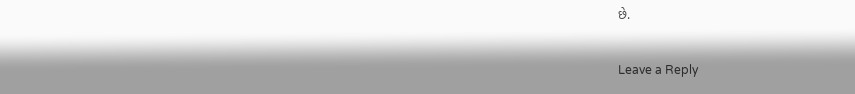છે.

Leave a Reply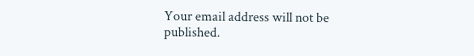Your email address will not be published.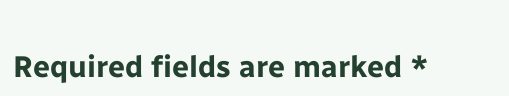Required fields are marked *